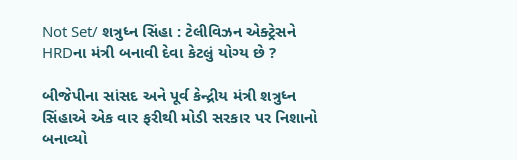Not Set/ શત્રુધ્ન સિંહા : ટેલીવિઝન એક્ટ્રેસને HRDના મંત્રી બનાવી દેવા કેટલું યોગ્ય છે ?

બીજેપીના સાંસદ અને પૂર્વ કેન્દ્રીય મંત્રી શત્રુધ્ન સિંહાએ એક વાર ફરીથી મોડી સરકાર પર નિશાનો બનાવ્યો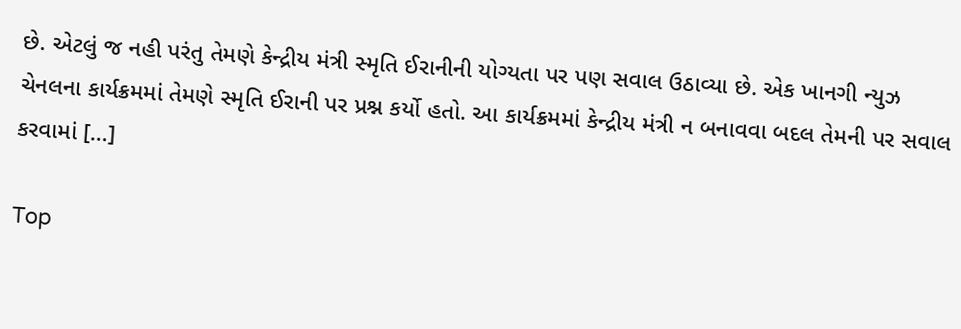છે. એટલું જ નહી પરંતુ તેમણે કેન્દ્રીય મંત્રી સ્મૃતિ ઈરાનીની યોગ્યતા પર પણ સવાલ ઉઠાવ્યા છે. એક ખાનગી ન્યુઝ ચેનલના કાર્યક્રમમાં તેમણે સ્મૃતિ ઈરાની પર પ્રશ્ન કર્યો હતો. આ કાર્યક્રમમાં કેન્દ્રીય મંત્રી ન બનાવવા બદલ તેમની પર સવાલ કરવામાં […]

Top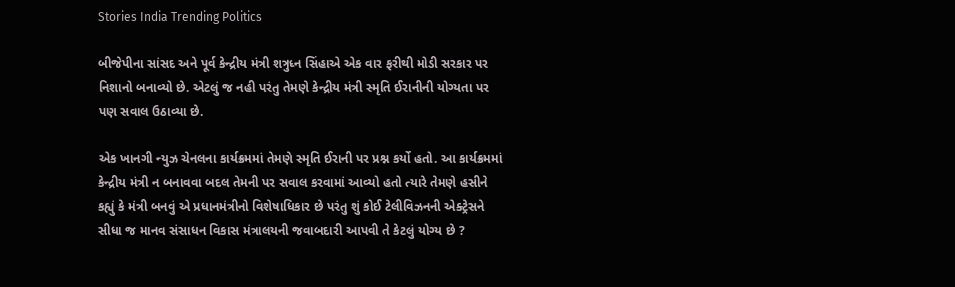Stories India Trending Politics

બીજેપીના સાંસદ અને પૂર્વ કેન્દ્રીય મંત્રી શત્રુધ્ન સિંહાએ એક વાર ફરીથી મોડી સરકાર પર નિશાનો બનાવ્યો છે. એટલું જ નહી પરંતુ તેમણે કેન્દ્રીય મંત્રી સ્મૃતિ ઈરાનીની યોગ્યતા પર પણ સવાલ ઉઠાવ્યા છે.

એક ખાનગી ન્યુઝ ચેનલના કાર્યક્રમમાં તેમણે સ્મૃતિ ઈરાની પર પ્રશ્ન કર્યો હતો. આ કાર્યક્રમમાં કેન્દ્રીય મંત્રી ન બનાવવા બદલ તેમની પર સવાલ કરવામાં આવ્યો હતો ત્યારે તેમણે હસીને કહ્યું કે મંત્રી બનવું એ પ્રધાનમંત્રીનો વિશેષાધિકાર છે પરંતુ શું કોઈ ટેલીવિઝનની એક્ટ્રેસને સીધા જ માનવ સંસાધન વિકાસ મંત્રાલયની જવાબદારી આપવી તે કેટલું યોગ્ય છે ?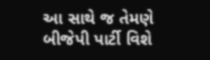આ સાથે જ તેમણે બીજેપી પાર્ટી વિશે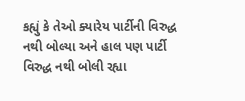કહ્યું કે તેઓ ક્યારેય પાર્ટીની વિરુદ્ધ નથી બોલ્યા અને હાલ પણ પાર્ટી વિરુદ્ધ નથી બોલી રહ્યા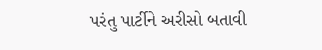પરંતુ પાર્ટીને અરીસો બતાવી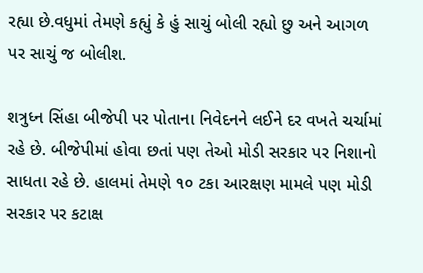રહ્યા છે.વધુમાં તેમણે કહ્યું કે હું સાચું બોલી રહ્યો છુ અને આગળ પર સાચું જ બોલીશ.

શત્રુધ્ન સિંહા બીજેપી પર પોતાના નિવેદનને લઈને દર વખતે ચર્ચામાં રહે છે. બીજેપીમાં હોવા છતાં પણ તેઓ મોડી સરકાર પર નિશાનો સાધતા રહે છે. હાલમાં તેમણે ૧૦ ટકા આરક્ષણ મામલે પણ મોડી સરકાર પર કટાક્ષ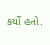કર્યો હતો.